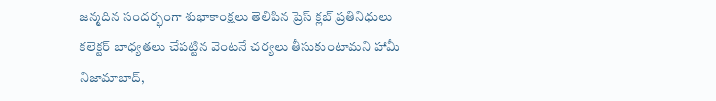జన్మదిన సందర్భంగా శుభాకాంక్షలు తెలిపిన ప్రెస్ క్లబ్ ప్రతినిధులు
కలెక్టర్ బాధ్యతలు చేపట్టిన వెంటనే చర్యలు తీసుకుంటామని హామీ
నిజామాబాద్,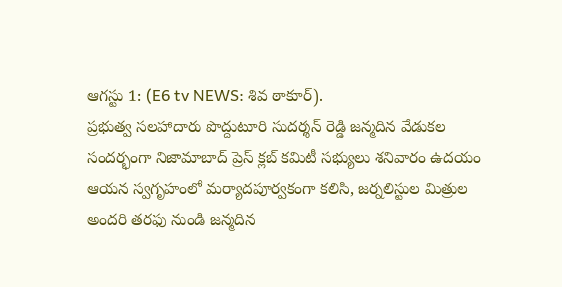ఆగస్టు 1: (E6 tv NEWS: శివ ఠాకూర్).
ప్రభుత్వ సలహాదారు పొద్దుటూరి సుదర్శన్ రెడ్డి జన్మదిన వేడుకల సందర్భంగా నిజామాబాద్ ప్రెస్ క్లబ్ కమిటీ సభ్యులు శనివారం ఉదయం ఆయన స్వగృహంలో మర్యాదపూర్వకంగా కలిసి, జర్నలిస్టుల మిత్రుల అందరి తరఫు నుండి జన్మదిన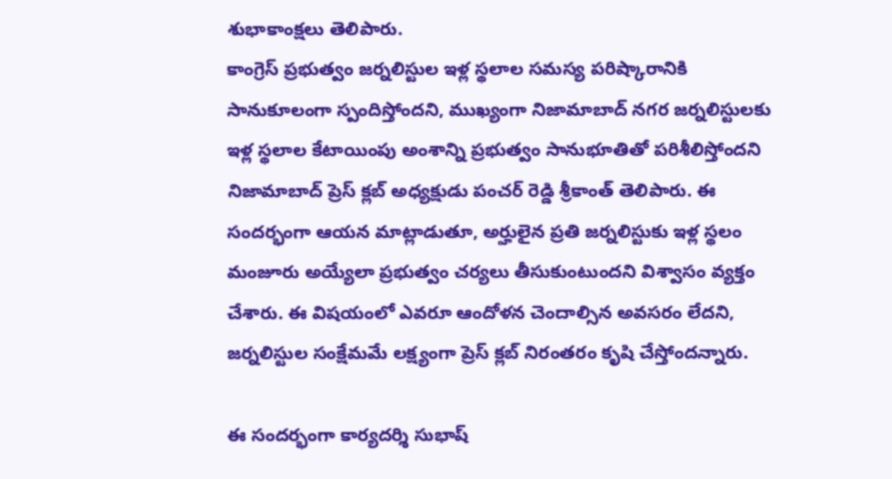శుభాకాంక్షలు తెలిపారు.
కాంగ్రెస్ ప్రభుత్వం జర్నలిస్టుల ఇళ్ల స్థలాల సమస్య పరిష్కారానికి సానుకూలంగా స్పందిస్తోందని, ముఖ్యంగా నిజామాబాద్ నగర జర్నలిస్టులకు ఇళ్ల స్థలాల కేటాయింపు అంశాన్ని ప్రభుత్వం సానుభూతితో పరిశీలిస్తోందని నిజామాబాద్ ప్రెస్ క్లబ్ అధ్యక్షుడు పంచర్ రెడ్డి శ్రీకాంత్ తెలిపారు. ఈ సందర్భంగా ఆయన మాట్లాడుతూ, అర్హులైన ప్రతి జర్నలిస్టుకు ఇళ్ల స్థలం మంజూరు అయ్యేలా ప్రభుత్వం చర్యలు తీసుకుంటుందని విశ్వాసం వ్యక్తం చేశారు. ఈ విషయంలో ఎవరూ ఆందోళన చెందాల్సిన అవసరం లేదని, జర్నలిస్టుల సంక్షేమమే లక్ష్యంగా ప్రెస్ క్లబ్ నిరంతరం కృషి చేస్తోందన్నారు.

ఈ సందర్భంగా కార్యదర్శి సుభాష్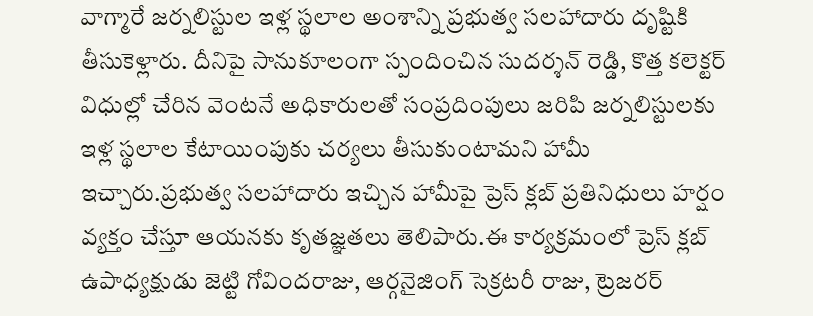వాగ్మారే జర్నలిస్టుల ఇళ్ల స్థలాల అంశాన్ని ప్రభుత్వ సలహాదారు దృష్టికి తీసుకెళ్లారు. దీనిపై సానుకూలంగా స్పందించిన సుదర్శన్ రెడ్డి, కొత్త కలెక్టర్ విధుల్లో చేరిన వెంటనే అధికారులతో సంప్రదింపులు జరిపి జర్నలిస్టులకు ఇళ్ల స్థలాల కేటాయింపుకు చర్యలు తీసుకుంటామని హామీ ఇచ్చారు.ప్రభుత్వ సలహాదారు ఇచ్చిన హామీపై ప్రెస్ క్లబ్ ప్రతినిధులు హర్షం వ్యక్తం చేస్తూ ఆయనకు కృతజ్ఞతలు తెలిపారు.ఈ కార్యక్రమంలో ప్రెస్ క్లబ్ ఉపాధ్యక్షుడు జెట్టి గోవిందరాజు, ఆర్గనైజింగ్ సెక్రటరీ రాజు, ట్రెజరర్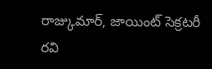రాజ్కుమార్, జాయింట్ సెక్రటరీ రవి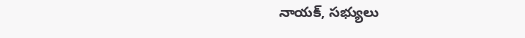నాయక్, సభ్యులు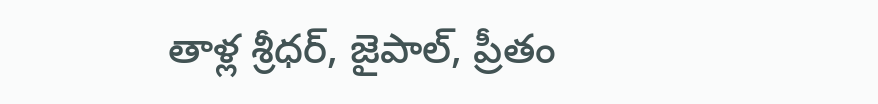తాళ్ల శ్రీధర్, జైపాల్, ప్రీతం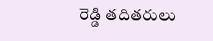రెడ్డి తదితరులు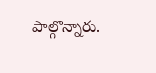పాల్గొన్నారు.